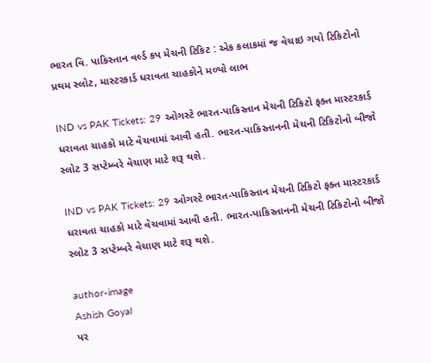ભારત વિ. પાકિસ્તાન વર્લ્ડ કપ મેચની ટિકિટ : એક કલાકમાં જ વેચાઇ ગયો ટિકિટોનો પ્રથમ સ્લોટ, માસ્ટરકાર્ડ ધરાવતા ચાહકોને મળ્યો લાભ

IND vs PAK Tickets: 29 ઓગસ્ટે ભારત-પાકિસ્તાન મેચની ટિકિટો ફક્ત માસ્ટરકાર્ડ ધરાવતા ચાહકો માટે વેચવામાં આવી હતી. ભારત-પાકિસ્તાનની મેચની ટિકિટોનો બીજો સ્લોટ 3 સપ્ટેમ્બરે વેચાણ માટે શરૂ થશે.

IND vs PAK Tickets: 29 ઓગસ્ટે ભારત-પાકિસ્તાન મેચની ટિકિટો ફક્ત માસ્ટરકાર્ડ ધરાવતા ચાહકો માટે વેચવામાં આવી હતી. ભારત-પાકિસ્તાનની મેચની ટિકિટોનો બીજો સ્લોટ 3 સપ્ટેમ્બરે વેચાણ માટે શરૂ થશે.

author-image
Ashish Goyal
પર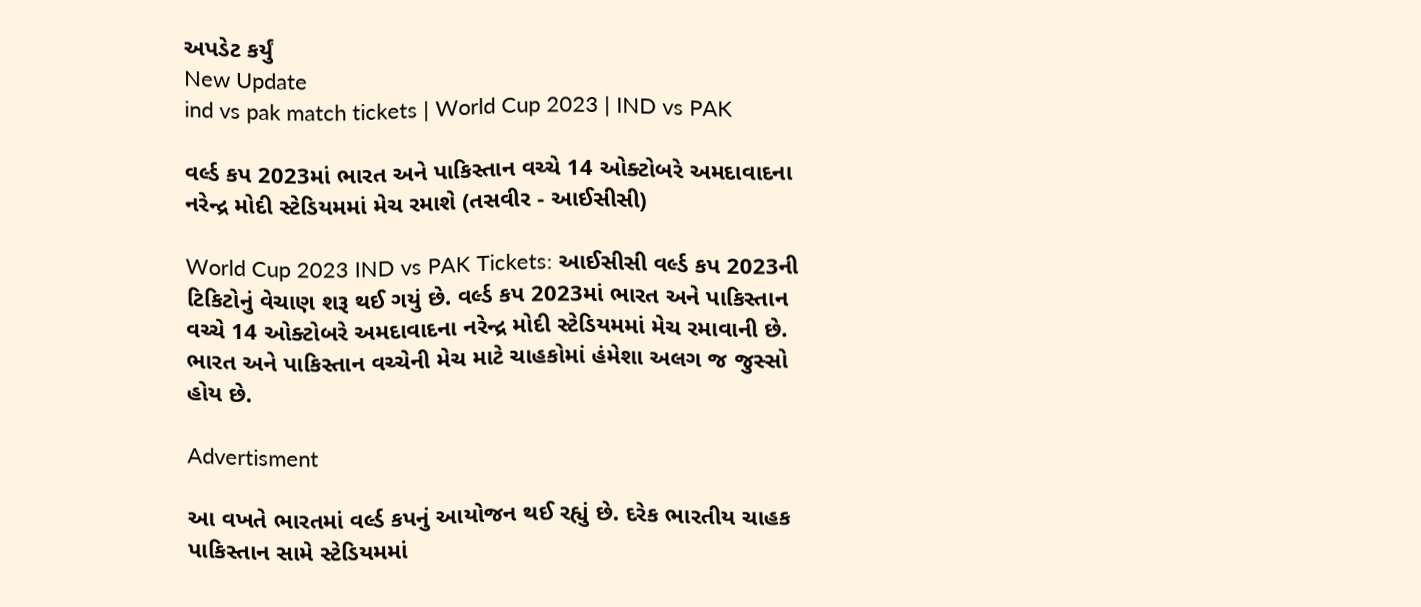અપડેટ કર્યું
New Update
ind vs pak match tickets | World Cup 2023 | IND vs PAK

વર્લ્ડ કપ 2023માં ભારત અને પાકિસ્તાન વચ્ચે 14 ઓક્ટોબરે અમદાવાદના નરેન્દ્ર મોદી સ્ટેડિયમમાં મેચ રમાશે (તસવીર - આઈસીસી)

World Cup 2023 IND vs PAK Tickets: આઈસીસી વર્લ્ડ કપ 2023ની ટિકિટોનું વેચાણ શરૂ થઈ ગયું છે. વર્લ્ડ કપ 2023માં ભારત અને પાકિસ્તાન વચ્ચે 14 ઓક્ટોબરે અમદાવાદના નરેન્દ્ર મોદી સ્ટેડિયમમાં મેચ રમાવાની છે. ભારત અને પાકિસ્તાન વચ્ચેની મેચ માટે ચાહકોમાં હંમેશા અલગ જ જુસ્સો હોય છે.

Advertisment

આ વખતે ભારતમાં વર્લ્ડ કપનું આયોજન થઈ રહ્યું છે. દરેક ભારતીય ચાહક પાકિસ્તાન સામે સ્ટેડિયમમાં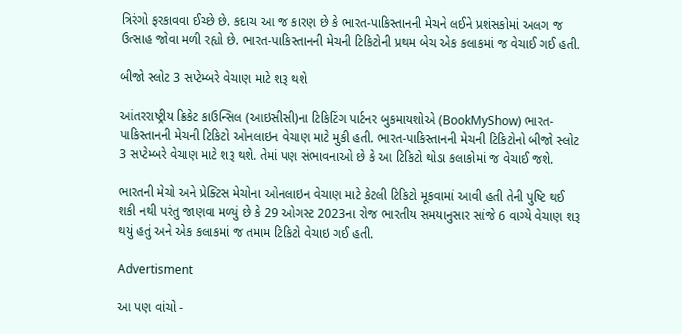ત્રિરંગો ફરકાવવા ઈચ્છે છે. કદાચ આ જ કારણ છે કે ભારત-પાકિસ્તાનની મેચને લઈને પ્રશંસકોમાં અલગ જ ઉત્સાહ જોવા મળી રહ્યો છે. ભારત-પાકિસ્તાનની મેચની ટિકિટોની પ્રથમ બેચ એક કલાકમાં જ વેચાઈ ગઈ હતી.

બીજો સ્લોટ 3 સપ્ટેમ્બરે વેચાણ માટે શરૂ થશે

આંતરરાષ્ટ્રીય ક્રિકેટ કાઉન્સિલ (આઇસીસી)ના ટિકિટિંગ પાર્ટનર બુકમાયશોએ (BookMyShow) ભારત-પાકિસ્તાનની મેચની ટિકિટો ઓનલાઇન વેચાણ માટે મુકી હતી. ભારત-પાકિસ્તાનની મેચની ટિકિટોનો બીજો સ્લોટ 3 સપ્ટેમ્બરે વેચાણ માટે શરૂ થશે. તેમાં પણ સંભાવનાઓ છે કે આ ટિકિટો થોડા કલાકોમાં જ વેચાઈ જશે.

ભારતની મેચો અને પ્રેક્ટિસ મેચોના ઓનલાઇન વેચાણ માટે કેટલી ટિકિટો મૂકવામાં આવી હતી તેની પુષ્ટિ થઈ શકી નથી પરંતુ જાણવા મળ્યું છે કે 29 ઓગસ્ટ 2023ના રોજ ભારતીય સમયાનુસાર સાંજે 6 વાગ્યે વેચાણ શરૂ થયું હતું અને એક કલાકમાં જ તમામ ટિકિટો વેચાઇ ગઈ હતી.

Advertisment

આ પણ વાંચો -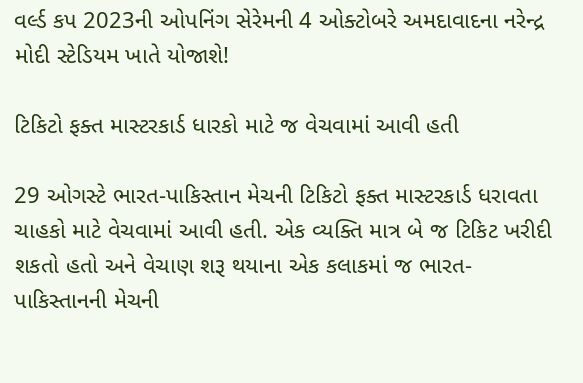વર્લ્ડ કપ 2023ની ઓપનિંગ સેરેમની 4 ઓક્ટોબરે અમદાવાદના નરેન્દ્ર મોદી સ્ટેડિયમ ખાતે યોજાશે!

ટિકિટો ફક્ત માસ્ટરકાર્ડ ધારકો માટે જ વેચવામાં આવી હતી

29 ઓગસ્ટે ભારત-પાકિસ્તાન મેચની ટિકિટો ફક્ત માસ્ટરકાર્ડ ધરાવતા ચાહકો માટે વેચવામાં આવી હતી. એક વ્યક્તિ માત્ર બે જ ટિકિટ ખરીદી શકતો હતો અને વેચાણ શરૂ થયાના એક કલાકમાં જ ભારત-પાકિસ્તાનની મેચની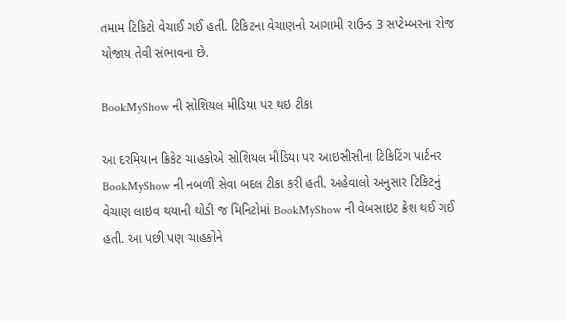તમામ ટિકિટો વેચાઈ ગઈ હતી. ટિકિટના વેચાણનો આગામી રાઉન્ડ 3 સપ્ટેમ્બરના રોજ યોજાય તેવી સંભાવના છે.

BookMyShow ની સોશિયલ મીડિયા પર થઇ ટીકા

આ દરમિયાન ક્રિકેટ ચાહકોએ સોશિયલ મીડિયા પર આઇસીસીના ટિકિટિંગ પાર્ટનર BookMyShow ની નબળી સેવા બદલ ટીકા કરી હતી. અહેવાલો અનુસાર ટિકિટનું વેચાણ લાઇવ થયાની થોડી જ મિનિટોમાં BookMyShow ની વેબસાઇટ ક્રેશ થઈ ગઈ હતી. આ પછી પણ ચાહકોને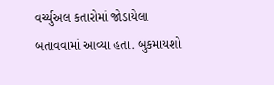વર્ચ્યુઅલ કતારોમાં જોડાયેલા બતાવવામાં આવ્યા હતા. બુકમાયશો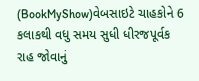(BookMyShow)વેબસાઇટે ચાહકોને 6 કલાકથી વધુ સમય સુધી ધીરજપૂર્વક રાહ જોવાનું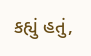કહ્યું હતું,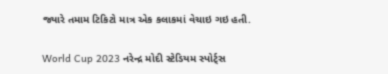જ્યારે તમામ ટિકિટો માત્ર એક કલાકમાં વેચાઇ ગઇ હતી.

World Cup 2023 નરેન્દ્ર મોદી સ્ટેડિયમ સ્પોર્ટ્સ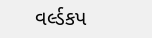વર્લ્ડકપ